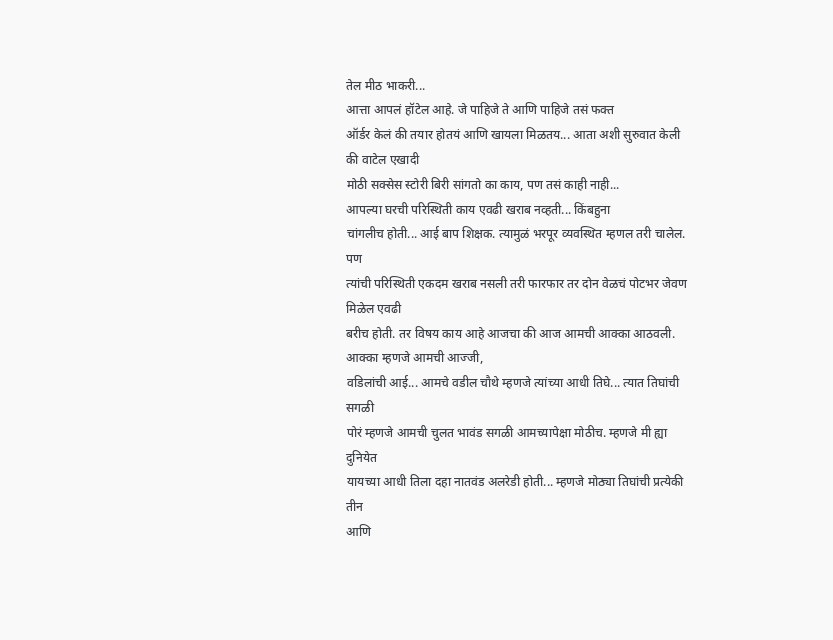तेल मीठ भाकरी...
आत्ता आपलं हॉटेल आहे. जे पाहिजे ते आणि पाहिजे तसं फक्त
ऑर्डर केलं की तयार होतयं आणि खायला मिळतय... आता अशी सुरुवात केली की वाटेल एखादी
मोठी सक्सेस स्टोरी बिरी सांगतो का काय, पण तसं काही नाही...
आपल्या घरची परिस्थिती काय एवढी खराब नव्हती... किंबहुना
चांगलीच होती... आई बाप शिक्षक. त्यामुळं भरपूर व्यवस्थित म्हणल तरी चालेल. पण
त्यांची परिस्थिती एकदम खराब नसली तरी फारफार तर दोन वेळचं पोटभर जेवण मिळेल एवढी
बरीच होती. तर विषय काय आहे आजचा की आज आमची आक्का आठवली. आक्का म्हणजे आमची आज्जी,
वडिलांची आई... आमचे वडील चौथे म्हणजे त्यांच्या आधी तिघे... त्यात तिघांची सगळी
पोरं म्हणजे आमची चुलत भावंड सगळी आमच्यापेक्षा मोठीच. म्हणजे मी ह्या दुनियेत
यायच्या आधी तिला दहा नातवंड अलरेडी होती... म्हणजे मोठ्या तिघांची प्रत्येकी तीन
आणि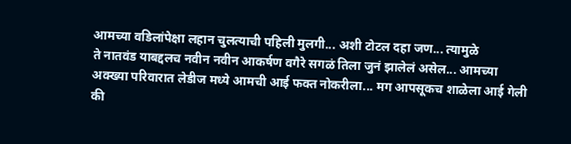आमच्या वडिलांपेक्षा लहान चुलत्याची पहिली मुलगी... अशी टोटल दहा जण... त्यामुळे
ते नातवंड याबद्दलच नवीन नवीन आकर्षण वगैरे सगळं तिला जुनं झालेलं असेल... आमच्या
अक्ख्या परिवारात लेडीज मध्ये आमची आई फक्त नोकरीला... मग आपसूकच शाळेला आई गेली
की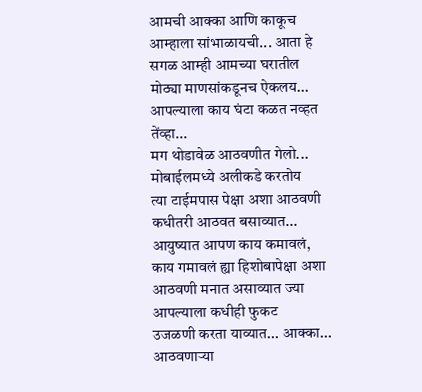आमची आक्का आणि काकूच आम्हाला सांभाळायची... आता हे सगळ आम्ही आमच्या घरातील
मोठ्या माणसांकडूनच ऐकलय... आपल्याला काय घंटा कळत नव्हत तेंव्हा...
मग थोडावेळ आठवणीत गेलो... मोबाईलमध्ये अलीकडे करतोय
त्या टाईमपास पेक्षा अशा आठवणी कधीतरी आठवत बसाव्यात... आयुष्यात आपण काय कमावलं,
काय गमावलं ह्या हिशोबापेक्षा अशा आठवणी मनात असाव्यात ज्या आपल्याला कधीही फुकट
उजळणी करता याव्यात... आक्का... आठवणाऱ्या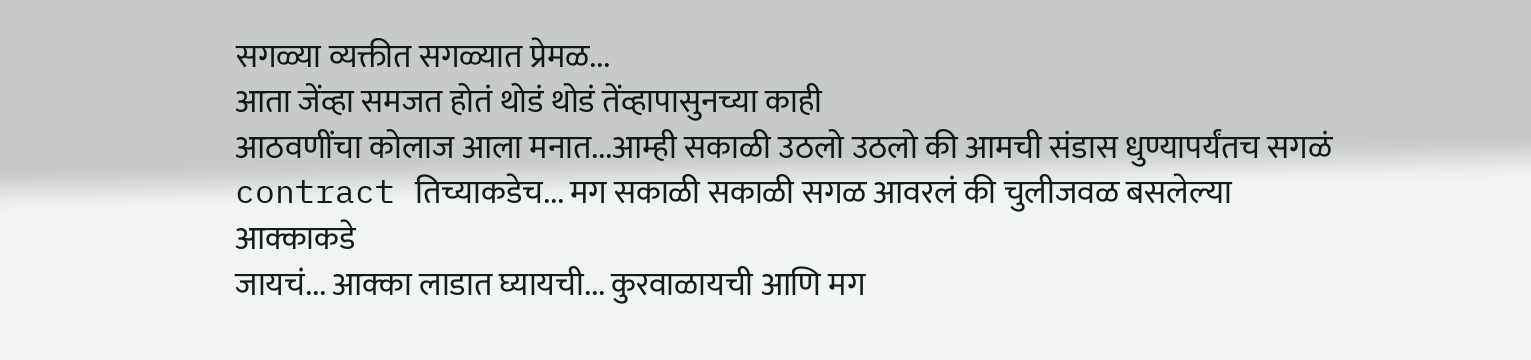सगळ्या व्यक्तीत सगळ्यात प्रेमळ...
आता जेंव्हा समजत होतं थोडं थोडं तेंव्हापासुनच्या काही
आठवणींचा कोलाज आला मनात...आम्ही सकाळी उठलो उठलो की आमची संडास धुण्यापर्यंतच सगळं
contract तिच्याकडेच... मग सकाळी सकाळी सगळ आवरलं की चुलीजवळ बसलेल्या आक्काकडे
जायचं... आक्का लाडात घ्यायची... कुरवाळायची आणि मग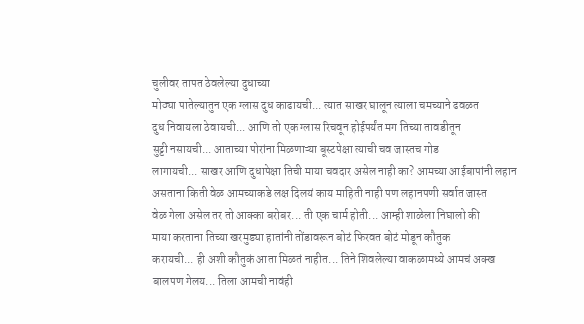चुलीवर तापत ठेवलेल्या दुधाच्या
मोठ्या पातेल्यातुन एक ग्लास दुध काढायची... त्यात साखर घालून त्याला चमच्याने ढवळत
दुध निवायला ठेवायची... आणि तो एक ग्लास रिचवून होईपर्यंत मग तिच्या तावडीतून
सुट्टी नसायची... आताच्या पोरांना मिळणाऱ्या बूस्टपेक्षा त्याची चव जास्तच गोड
लागायची... साखर आणि दुधापेक्षा तिची माया चवदार असेल नाही का? आमच्या आईबापांनी लहान
असताना किती वेळ आमच्याकडे लक्ष दिलयं काय माहिती नाही पण लहानपणी सर्वात जास्त
वेळ गेला असेल तर तो आक्का बरोबर... ती एक चार्म होती... आम्ही शाळेला निघालो की
माया करताना तिच्या खरमुड्या हातांनी तोंडावरून बोटं फिरवत बोटं मोडून कौतुक
करायची... ही अशी कौतुकं आता मिळतं नाहीत... तिने शिवलेल्या वाकळामध्ये आमचं अक्ख
बालपण गेलय... तिला आमची नावंही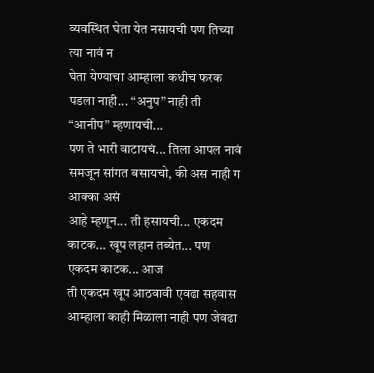व्यवस्थित घेता येत नसायची पण तिच्या त्या नावं न
घेता येण्याचा आम्हाला कधीच फरक पडला नाही... “अनुप” नाही ती “आनीप” म्हणायची...
पण ते भारी वाटायचं... तिला आपल नावं समजून सांगत बसायचो, की अस नाही ग आक्का असं
आहे म्हणून... ती हसायची... एकदम काटक... खूप लहान तब्येत... पण एकदम काटक... आज
ती एकदम खूप आठवावी एवढा सहवास आम्हाला काही मिळाला नाही पण जेवढा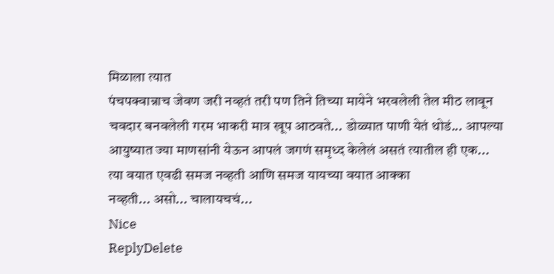मिळाला त्यात
पंचपक्वान्नाच जेवण जरी नव्हतं तरी पण तिने तिच्या मायेने भरवलेली तेल मीठ लावून
चवदार बनवलेली गरम भाकरी मात्र खूप आठवते... डोळ्यात पाणी येतं थोडं... आपल्या
आयुष्यात ज्या माणसांनी येऊन आपलं जगणं समृध्द केलेलं असतं त्यातील ही एक...
त्या वयात एवढी समज नव्हती आणि समज यायच्या वयात आक्का
नव्हती... असो... चालायचचं...
Nice
ReplyDelete